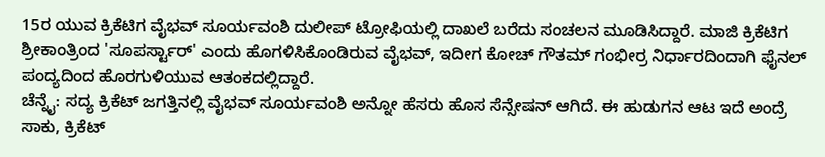15ರ ಯುವ ಕ್ರಿಕೆಟಿಗ ವೈಭವ್ ಸೂರ್ಯವಂಶಿ ದುಲೀಪ್ ಟ್ರೋಫಿಯಲ್ಲಿ ದಾಖಲೆ ಬರೆದು ಸಂಚಲನ ಮೂಡಿಸಿದ್ದಾರೆ. ಮಾಜಿ ಕ್ರಿಕೆಟಿಗ ಶ್ರೀಕಾಂತ್ರಿಂದ 'ಸೂಪರ್ಸ್ಟಾರ್' ಎಂದು ಹೊಗಳಿಸಿಕೊಂಡಿರುವ ವೈಭವ್, ಇದೀಗ ಕೋಚ್ ಗೌತಮ್ ಗಂಭೀರ್ರ ನಿರ್ಧಾರದಿಂದಾಗಿ ಫೈನಲ್ ಪಂದ್ಯದಿಂದ ಹೊರಗುಳಿಯುವ ಆತಂಕದಲ್ಲಿದ್ದಾರೆ.
ಚೆನ್ನೈ: ಸದ್ಯ ಕ್ರಿಕೆಟ್ ಜಗತ್ತಿನಲ್ಲಿ ವೈಭವ್ ಸೂರ್ಯವಂಶಿ ಅನ್ನೋ ಹೆಸರು ಹೊಸ ಸೆನ್ಸೇಷನ್ ಆಗಿದೆ. ಈ ಹುಡುಗನ ಆಟ ಇದೆ ಅಂದ್ರೆ ಸಾಕು, ಕ್ರಿಕೆಟ್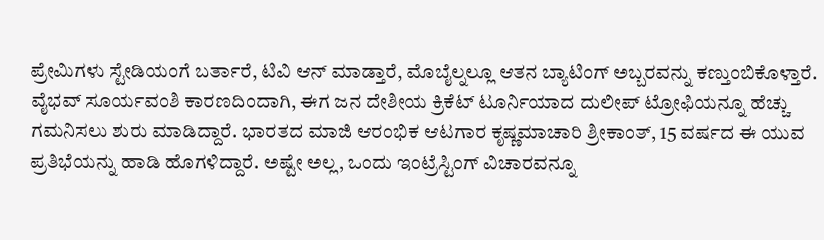ಪ್ರೇಮಿಗಳು ಸ್ಟೇಡಿಯಂಗೆ ಬರ್ತಾರೆ, ಟಿವಿ ಆನ್ ಮಾಡ್ತಾರೆ, ಮೊಬೈಲ್ನಲ್ಲೂ ಆತನ ಬ್ಯಾಟಿಂಗ್ ಅಬ್ಬರವನ್ನು ಕಣ್ತುಂಬಿಕೊಳ್ತಾರೆ.
ವೈಭವ್ ಸೂರ್ಯವಂಶಿ ಕಾರಣದಿಂದಾಗಿ, ಈಗ ಜನ ದೇಶೀಯ ಕ್ರಿಕೆಟ್ ಟೂರ್ನಿಯಾದ ದುಲೀಪ್ ಟ್ರೋಫಿಯನ್ನೂ ಹೆಚ್ಚು ಗಮನಿಸಲು ಶುರು ಮಾಡಿದ್ದಾರೆ. ಭಾರತದ ಮಾಜಿ ಆರಂಭಿಕ ಆಟಗಾರ ಕೃಷ್ಣಮಾಚಾರಿ ಶ್ರೀಕಾಂತ್, 15 ವರ್ಷದ ಈ ಯುವ ಪ್ರತಿಭೆಯನ್ನು ಹಾಡಿ ಹೊಗಳಿದ್ದಾರೆ. ಅಷ್ಟೇ ಅಲ್ಲ, ಒಂದು ಇಂಟ್ರೆಸ್ಟಿಂಗ್ ವಿಚಾರವನ್ನೂ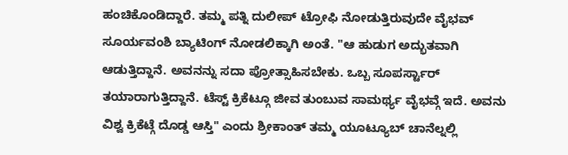ಹಂಚಿಕೊಂಡಿದ್ದಾರೆ. ತಮ್ಮ ಪತ್ನಿ ದುಲೀಪ್ ಟ್ರೋಫಿ ನೋಡುತ್ತಿರುವುದೇ ವೈಭವ್ ಸೂರ್ಯವಂಶಿ ಬ್ಯಾಟಿಂಗ್ ನೋಡಲಿಕ್ಕಾಗಿ ಅಂತೆ. "ಆ ಹುಡುಗ ಅದ್ಭುತವಾಗಿ ಆಡುತ್ತಿದ್ದಾನೆ. ಅವನನ್ನು ಸದಾ ಪ್ರೋತ್ಸಾಹಿಸಬೇಕು. ಒಬ್ಬ ಸೂಪರ್ಸ್ಟಾರ್ ತಯಾರಾಗುತ್ತಿದ್ದಾನೆ. ಟೆಸ್ಟ್ ಕ್ರಿಕೆಟ್ಗೂ ಜೀವ ತುಂಬುವ ಸಾಮರ್ಥ್ಯ ವೈಭವ್ಗೆ ಇದೆ. ಅವನು ವಿಶ್ವ ಕ್ರಿಕೆಟ್ಗೆ ದೊಡ್ಡ ಆಸ್ತಿ" ಎಂದು ಶ್ರೀಕಾಂತ್ ತಮ್ಮ ಯೂಟ್ಯೂಬ್ ಚಾನೆಲ್ನಲ್ಲಿ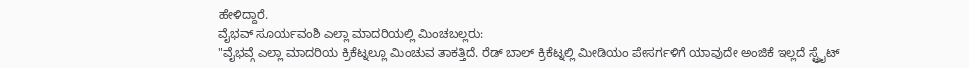ಹೇಳಿದ್ದಾರೆ.
ವೈಭವ್ ಸೂರ್ಯವಂಶಿ ಎಲ್ಲಾ ಮಾದರಿಯಲ್ಲಿ ಮಿಂಚಬಲ್ಲರು:
"ವೈಭವ್ಗೆ ಎಲ್ಲಾ ಮಾದರಿಯ ಕ್ರಿಕೆಟ್ನಲ್ಲೂ ಮಿಂಚುವ ತಾಕತ್ತಿದೆ. ರೆಡ್ ಬಾಲ್ ಕ್ರಿಕೆಟ್ನಲ್ಲಿ ಮೀಡಿಯಂ ಪೇಸರ್ಗಳಿಗೆ ಯಾವುದೇ ಅಂಜಿಕೆ ಇಲ್ಲದೆ ಸ್ಟ್ರೈಟ್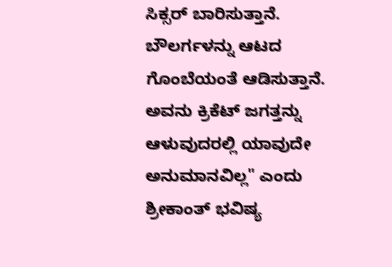ಸಿಕ್ಸರ್ ಬಾರಿಸುತ್ತಾನೆ. ಬೌಲರ್ಗಳನ್ನು ಆಟದ ಗೊಂಬೆಯಂತೆ ಆಡಿಸುತ್ತಾನೆ. ಅವನು ಕ್ರಿಕೆಟ್ ಜಗತ್ತನ್ನು ಆಳುವುದರಲ್ಲಿ ಯಾವುದೇ ಅನುಮಾನವಿಲ್ಲ" ಎಂದು ಶ್ರೀಕಾಂತ್ ಭವಿಷ್ಯ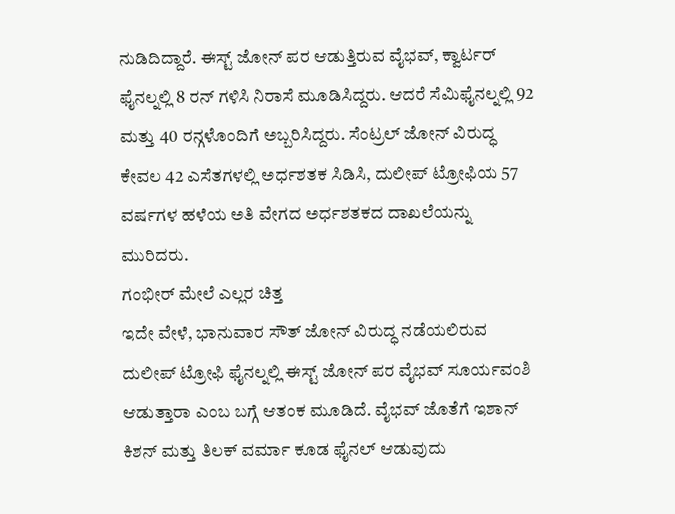ನುಡಿದಿದ್ದಾರೆ. ಈಸ್ಟ್ ಜೋನ್ ಪರ ಆಡುತ್ತಿರುವ ವೈಭವ್, ಕ್ವಾರ್ಟರ್ ಫೈನಲ್ನಲ್ಲಿ 8 ರನ್ ಗಳಿಸಿ ನಿರಾಸೆ ಮೂಡಿಸಿದ್ದರು. ಆದರೆ ಸೆಮಿಫೈನಲ್ನಲ್ಲಿ 92 ಮತ್ತು 40 ರನ್ಗಳೊಂದಿಗೆ ಅಬ್ಬರಿಸಿದ್ದರು. ಸೆಂಟ್ರಲ್ ಜೋನ್ ವಿರುದ್ಧ ಕೇವಲ 42 ಎಸೆತಗಳಲ್ಲಿ ಅರ್ಧಶತಕ ಸಿಡಿಸಿ, ದುಲೀಪ್ ಟ್ರೋಫಿಯ 57 ವರ್ಷಗಳ ಹಳೆಯ ಅತಿ ವೇಗದ ಅರ್ಧಶತಕದ ದಾಖಲೆಯನ್ನು ಮುರಿದರು.
ಗಂಭೀರ್ ಮೇಲೆ ಎಲ್ಲರ ಚಿತ್ತ
ಇದೇ ವೇಳೆ, ಭಾನುವಾರ ಸೌತ್ ಜೋನ್ ವಿರುದ್ಧ ನಡೆಯಲಿರುವ ದುಲೀಪ್ ಟ್ರೋಫಿ ಫೈನಲ್ನಲ್ಲಿ ಈಸ್ಟ್ ಜೋನ್ ಪರ ವೈಭವ್ ಸೂರ್ಯವಂಶಿ ಆಡುತ್ತಾರಾ ಎಂಬ ಬಗ್ಗೆ ಆತಂಕ ಮೂಡಿದೆ. ವೈಭವ್ ಜೊತೆಗೆ ಇಶಾನ್ ಕಿಶನ್ ಮತ್ತು ತಿಲಕ್ ವರ್ಮಾ ಕೂಡ ಫೈನಲ್ ಆಡುವುದು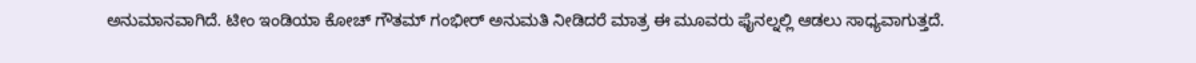ಅನುಮಾನವಾಗಿದೆ. ಟೀಂ ಇಂಡಿಯಾ ಕೋಚ್ ಗೌತಮ್ ಗಂಭೀರ್ ಅನುಮತಿ ನೀಡಿದರೆ ಮಾತ್ರ ಈ ಮೂವರು ಫೈನಲ್ನಲ್ಲಿ ಆಡಲು ಸಾಧ್ಯವಾಗುತ್ತದೆ.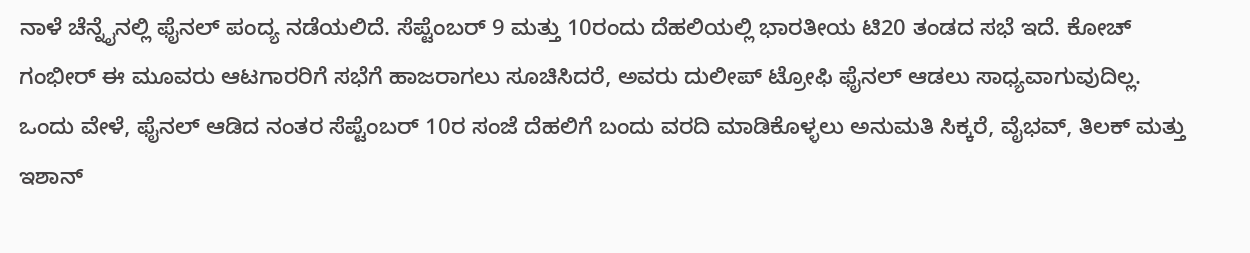ನಾಳೆ ಚೆನ್ನೈನಲ್ಲಿ ಫೈನಲ್ ಪಂದ್ಯ ನಡೆಯಲಿದೆ. ಸೆಪ್ಟೆಂಬರ್ 9 ಮತ್ತು 10ರಂದು ದೆಹಲಿಯಲ್ಲಿ ಭಾರತೀಯ ಟಿ20 ತಂಡದ ಸಭೆ ಇದೆ. ಕೋಚ್ ಗಂಭೀರ್ ಈ ಮೂವರು ಆಟಗಾರರಿಗೆ ಸಭೆಗೆ ಹಾಜರಾಗಲು ಸೂಚಿಸಿದರೆ, ಅವರು ದುಲೀಪ್ ಟ್ರೋಫಿ ಫೈನಲ್ ಆಡಲು ಸಾಧ್ಯವಾಗುವುದಿಲ್ಲ. ಒಂದು ವೇಳೆ, ಫೈನಲ್ ಆಡಿದ ನಂತರ ಸೆಪ್ಟೆಂಬರ್ 10ರ ಸಂಜೆ ದೆಹಲಿಗೆ ಬಂದು ವರದಿ ಮಾಡಿಕೊಳ್ಳಲು ಅನುಮತಿ ಸಿಕ್ಕರೆ, ವೈಭವ್, ತಿಲಕ್ ಮತ್ತು ಇಶಾನ್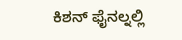ಕಿಶನ್ ಫೈನಲ್ನಲ್ಲಿ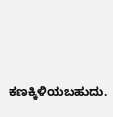ಕಣಕ್ಕಿಳಿಯಬಹುದು.